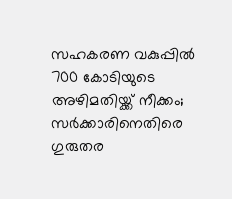സഹകരണ വകുപ്പിൽ 700 കോടിയുടെ അഴിമതിയ്ക്ക് നീക്കം; സര്‍ക്കാരിനെതിരെ ഗുരുതര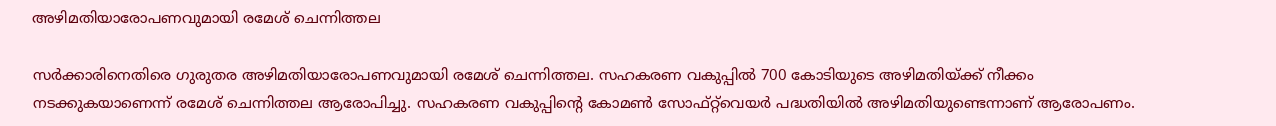അഴിമതിയാരോപണവുമായി രമേശ് ചെന്നിത്തല

സര്‍ക്കാരിനെതിരെ ഗുരുതര അഴിമതിയാരോപണവുമായി രമേശ് ചെന്നിത്തല. സഹകരണ വകുപ്പിൽ 700 കോടിയുടെ അഴിമതിയ്ക്ക് നീക്കം നടക്കുകയാണെന്ന് രമേശ് ചെന്നിത്തല ആരോപിച്ചു. സഹകരണ വകുപ്പിന്‍റെ കോമണ്‍ സോഫ്റ്റ്‍വെയര്‍ പദ്ധതിയിൽ അഴിമതിയുണ്ടെന്നാണ് ആരോപണം.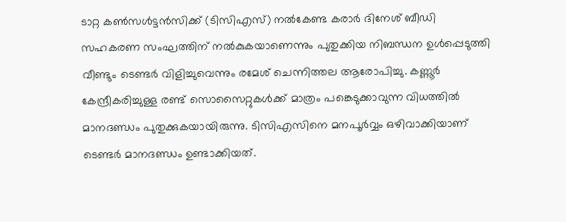ടാറ്റ കണ്‍സള്‍ട്ടന്‍സിക്ക് ‌(ടിസിഎസ്) നൽകേണ്ട കരാര്‍ ദിനേശ് ബീഡി സഹകരണ സംഘത്തിന് നൽകുകയാണെന്നും പുതുക്കിയ നിബന്ധന ഉള്‍പ്പെടുത്തി വീണ്ടും ടെണ്ടര്‍ വിളിച്ചുവെന്നും രമേശ് ചെന്നിത്തല ആരോപിച്ചു. കണ്ണൂർ കേന്ദ്രീകരിച്ചുള്ള രണ്ട് സൊസൈറ്റുകൾക്ക് മാത്രം പങ്കെടുക്കാവുന്ന വിധത്തിൽ മാനദണ്ഡം പുതുക്കുകയായിരുന്നു. ടിസിഎസിനെ മനപൂർവ്വം ഒഴിവാക്കിയാണ് ടെണ്ടർ മാനദണ്ഡം ഉണ്ടാക്കിയത്.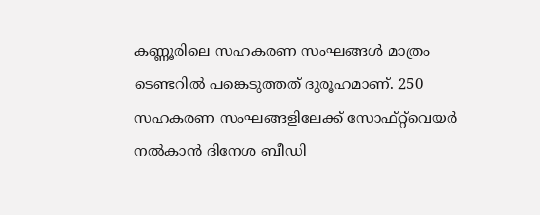കണ്ണൂരിലെ സഹകരണ സംഘങ്ങൾ മാത്രം ടെണ്ടറിൽ പങ്കെടുത്തത് ദുരൂഹമാണ്. 250 സഹകരണ സംഘങ്ങളിലേക്ക് സോഫ്റ്റ്‍വെയര്‍ നൽകാൻ ദിനേശ ബീഡി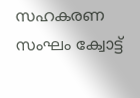സഹകരണ സംഘം ക്വോട്ട്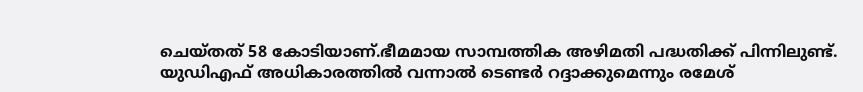ചെയ്തത് 58 കോടിയാണ്.ഭീമമായ സാമ്പത്തിക അഴിമതി പദ്ധതിക്ക് പിന്നിലുണ്ട്. യുഡിഎഫ് അധികാരത്തിൽ വന്നാൽ ടെണ്ടർ റദ്ദാക്കുമെന്നും രമേശ്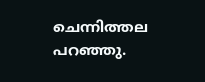ചെന്നിത്തല പറഞ്ഞു.